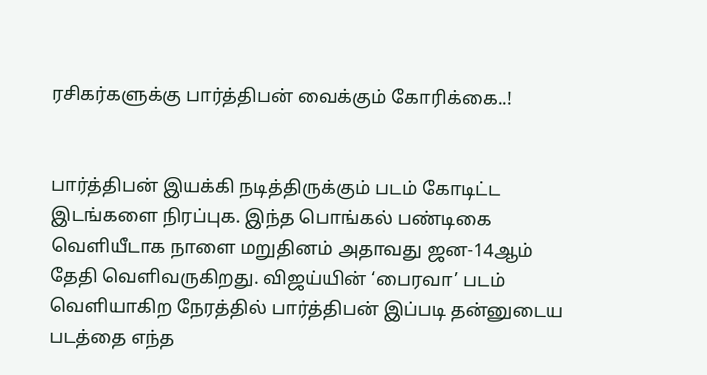ரசிகர்களுக்கு பார்த்திபன் வைக்கும் கோரிக்கை..!


பார்த்திபன் இயக்கி நடித்திருக்கும் படம் கோடிட்ட இடங்களை நிரப்புக. இந்த பொங்கல் பண்டிகை வெளியீடாக நாளை மறுதினம் அதாவது ஜன-14ஆம் தேதி வெளிவருகிறது. விஜய்யின் ‘பைரவா’ படம் வெளியாகிற நேரத்தில் பார்த்திபன் இப்படி தன்னுடைய படத்தை எந்த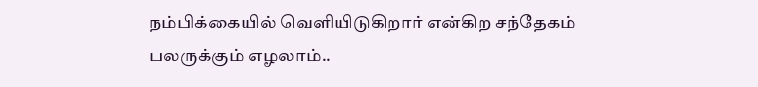நம்பிக்கையில் வெளியிடுகிறார் என்கிற சந்தேகம் பலருக்கும் எழலாம்..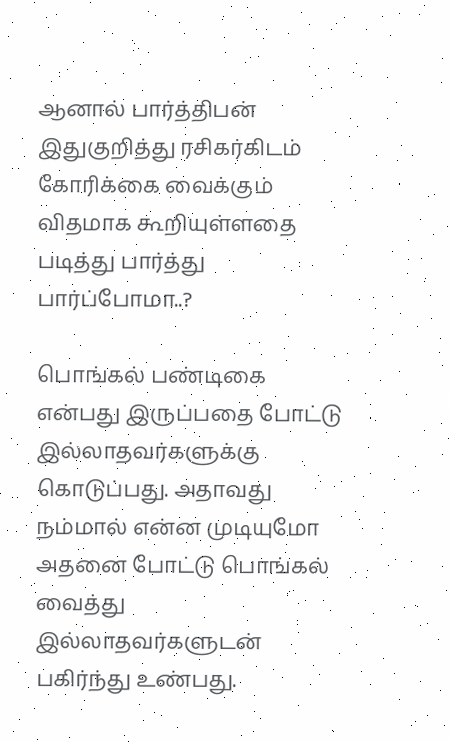ஆனால் பார்த்திபன் இதுகுறித்து ரசிகர்கிடம் கோரிக்கை வைக்கும் விதமாக கூறியுள்ளதை படித்து பார்த்து பார்ப்போமா..?

பொங்கல் பண்டிகை என்பது இருப்பதை போட்டு இல்லாதவர்களுக்கு கொடுப்பது. அதாவது நம்மால் என்ன முடியுமோ அதனை போட்டு பொங்கல் வைத்து இல்லாதவர்களுடன் பகிர்ந்து உண்பது.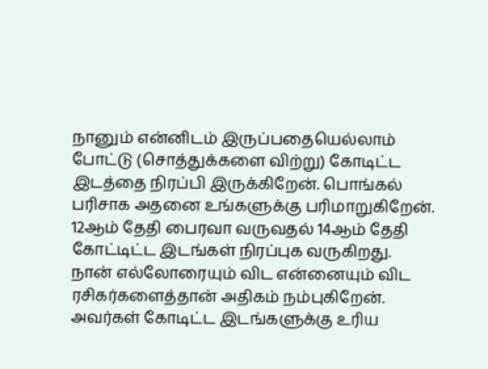நானும் என்னிடம் இருப்பதையெல்லாம் போட்டு (சொத்துக்களை விற்று) கோடிட்ட இடத்தை நிரப்பி இருக்கிறேன். பொங்கல் பரிசாக அதனை உங்களுக்கு பரிமாறுகிறேன். 12ஆம் தேதி பைரவா வருவதல் 14ஆம் தேதி கோட்டிட்ட இடங்கள் நிரப்புக வருகிறது. நான் எல்லோரையும் விட என்னையும் விட ரசிகர்களைத்தான் அதிகம் நம்புகிறேன். அவர்கள் கோடிட்ட இடங்களுக்கு உரிய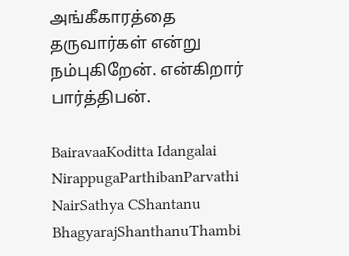அங்கீகாரத்தை தருவார்கள் என்று நம்புகிறேன். என்கிறார் பார்த்திபன்.

BairavaaKoditta Idangalai NirappugaParthibanParvathi NairSathya CShantanu BhagyarajShanthanuThambi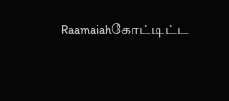Raamaiahகோட்டிட்ட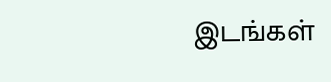இடங்கள்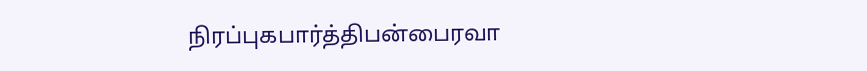நிரப்புகபார்த்திபன்பைரவா